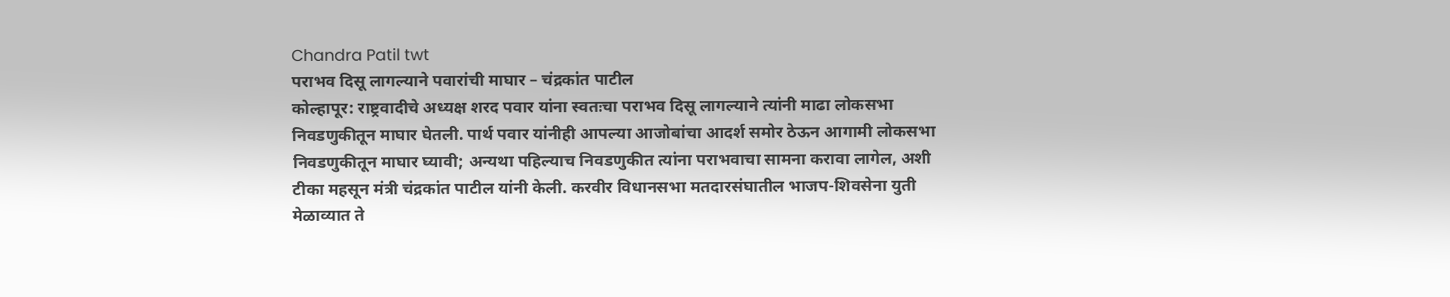Chandra Patil twt
पराभव दिसू लागल्याने पवारांची माघार – चंद्रकांत पाटील
कोल्हापूर: राष्ट्रवादीचे अध्यक्ष शरद पवार यांना स्वतःचा पराभव दिसू लागल्याने त्यांनी माढा लोकसभा निवडणुकीतून माघार घेतली. पार्थ पवार यांनीही आपल्या आजोबांचा आदर्श समोर ठेऊन आगामी लोकसभा निवडणुकीतून माघार घ्यावी; अन्यथा पहिल्याच निवडणुकीत त्यांना पराभवाचा सामना करावा लागेल, अशी टीका महसून मंत्री चंद्रकांत पाटील यांनी केली. करवीर विधानसभा मतदारसंघातील भाजप-शिवसेना युती मेळाव्यात ते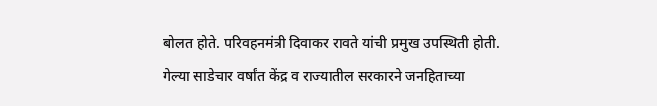बोलत होते. परिवहनमंत्री दिवाकर रावते यांची प्रमुख उपस्थिती होती.
गेल्या साडेचार वर्षांत केंद्र व राज्यातील सरकारने जनहिताच्या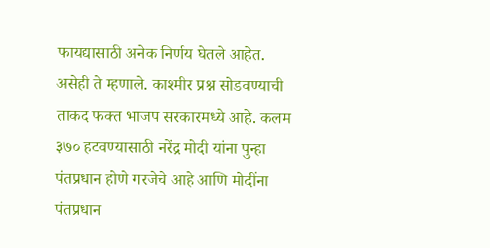फायद्यासाठी अनेक निर्णय घेतले आहेत. असेही ते म्हणाले. काश्मीर प्रश्न सोडवण्याची ताकद फक्त भाजप सरकारमध्ये आहे. कलम ३७० हटवण्यासाठी नरेंद्र मोदी यांना पुन्हा पंतप्रधान होणे गरजेचे आहे आणि मोदींना पंतप्रधान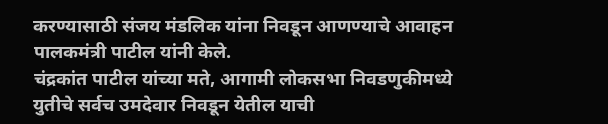करण्यासाठी संजय मंडलिक यांना निवडून आणण्याचे आवाहन पालकमंत्री पाटील यांनी केले.
चंद्रकांत पाटील यांच्या मते, आगामी लोकसभा निवडणुकीमध्ये युतीचे सर्वच उमदेवार निवडून येतील याची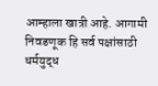आम्हाला खात्री आहे. आगामी निवडणूक हि सर्व पक्षांसाठी धर्मयुद्ध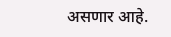असणार आहे.